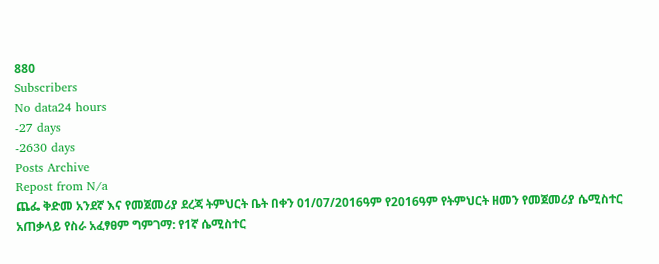880
Subscribers
No data24 hours
-27 days
-2630 days
Posts Archive
Repost from N/a
ጨፌ ቅድመ አንደኛ እና የመጀመሪያ ደረጃ ትምህርት ቤት በቀን 01/07/2016ዓም የ2016ዓም የትምህርት ዘመን የመጀመሪያ ሴሚስተር አጠቃላይ የስራ አፈፃፀም ግምገማ: የ1ኛ ሴሚስተር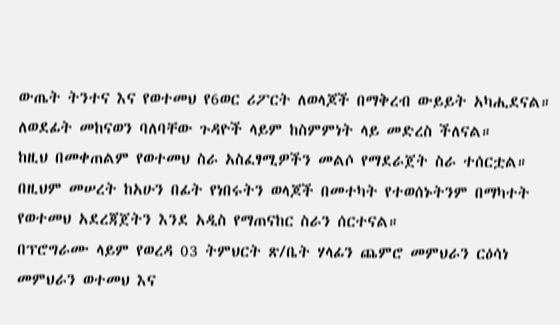ውጤት ትንተና እና የወተመህ የ6ወር ሪፖርት ለወላጆች በማቅረብ ውይይት አካሒደናል። ለወደፊት መከናወን ባለባቸው ጉዳዮች ላይም ከስምምነት ላይ መድረስ ችለናል።
ከዚህ በመቀጠልም የወተመህ ስራ አስፈፃሚዎችን መልሶ የማደራጀት ስራ ተሰርቷል።
በዚህም መሠረት ከአሁን በፊት የነበሩትን ወላጆች በመተካት የተወሰኑትንም በማካተት የወተመህ አደረጃጀትን እንደ አዲስ የማጠናከር ስራን ሰርተናል።
በፕሮግራሙ ላይም የወረዳ 03 ትምህርት ጽ/ቤት ሃላፊን ጨምሮ መምህራን ርዕሳነ መምህራን ወተመህ እና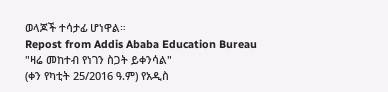ወላጆች ተሳታፊ ሆነዋል።
Repost from Addis Ababa Education Bureau
"ዛሬ መከተብ የነገን ስጋት ይቀንሳል"
(ቀን የካቲት 25/2016 ዓ.ም) የአዲስ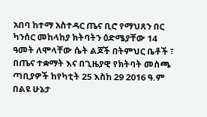አበባ ከተማ አስተዳር ጤና ቢሮ የማህጸን በር ካንሰር መከላከያ ክትባትን ዕድሜያቸው 14 ዓመት ለሞላቸው ሴት ልጆች በትምህር ቤቶች ፣ በጤና ተቋማት እና በጊዜያዊ የክትባት መስጫ ጣቢያዎች ከየካቲት 25 እስከ 29 2016 ዓ.ም በልዩ ሁኔታ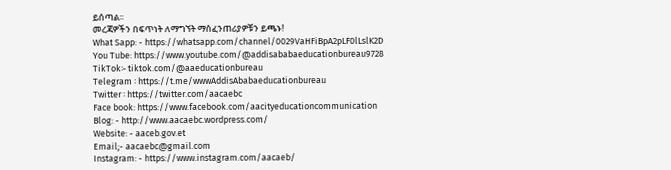ይሰጣል፡፡
መረጃዎችን በፍጥነት ለማግኘት ማሰፈንጠሪያዎቹን ይጫኑ!
What Sapp: - https://whatsapp.com/channel/0029VaHFiBpA2pLF0lLslK2D
You Tube: https://www.youtube.com/@addisababaeducationbureau9728
TikTok፡- tiktok.com/@aaeducationbureau
Telegram ፡ https://t.me/wwwAddisAbabaeducationbureau
Twitter ፡ https://twitter.com/aacaebc
Face book: https://www.facebook.com/aacityeducationcommunication
Blog: - http://www.aacaebc.wordpress.com/
Website: - aaceb.gov.et
Email;- aacaebc@gmail.com
Instagram: - https://www.instagram.com/aacaeb/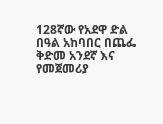128ኛው የአደዋ ድል በዓል አከባበር በጨፌ ቅድመ አንደኛ እና የመጀመሪያ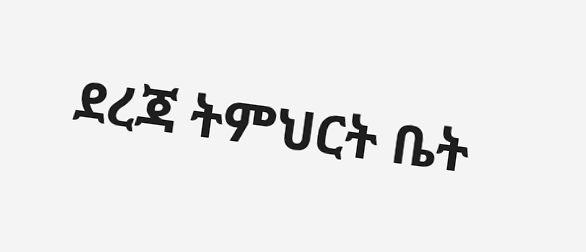ደረጃ ትምህርት ቤት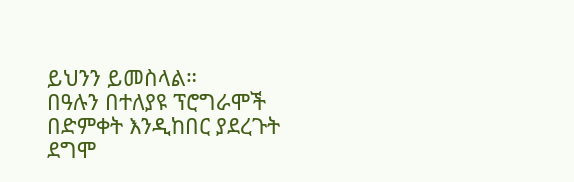ይህንን ይመስላል።
በዓሉን በተለያዩ ፕሮግራሞች በድምቀት እንዲከበር ያደረጉት ደግሞ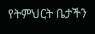የትምህርት ቤታችን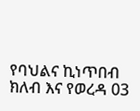የባህልና ኪነጥበብ ክለብ እና የወረዳ 03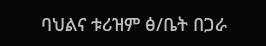ባህልና ቱሪዝም ፅ/ቤት በጋራ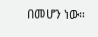በመሆን ነው።